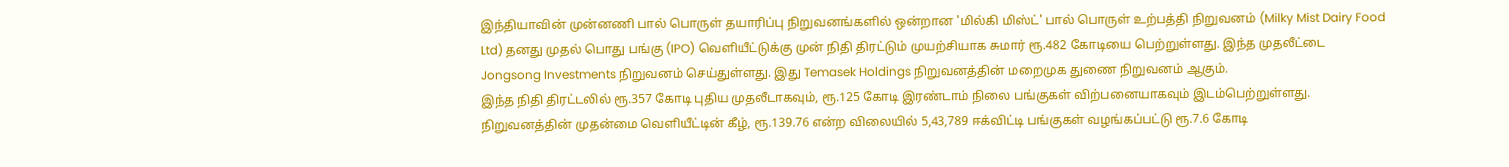இந்தியாவின் முன்னணி பால் பொருள் தயாரிப்பு நிறுவனங்களில் ஒன்றான 'மில்கி மிஸ்ட்' பால் பொருள் உற்பத்தி நிறுவனம் (Milky Mist Dairy Food Ltd) தனது முதல் பொது பங்கு (IPO) வெளியீட்டுக்கு முன் நிதி திரட்டும் முயற்சியாக சுமார் ரூ.482 கோடியை பெற்றுள்ளது. இந்த முதலீட்டை Jongsong Investments நிறுவனம் செய்துள்ளது. இது Temasek Holdings நிறுவனத்தின் மறைமுக துணை நிறுவனம் ஆகும்.
இந்த நிதி திரட்டலில் ரூ.357 கோடி புதிய முதலீடாகவும், ரூ.125 கோடி இரண்டாம் நிலை பங்குகள் விற்பனையாகவும் இடம்பெற்றுள்ளது. நிறுவனத்தின் முதன்மை வெளியீட்டின் கீழ், ரூ.139.76 என்ற விலையில் 5,43,789 ஈக்விட்டி பங்குகள் வழங்கப்பட்டு ரூ.7.6 கோடி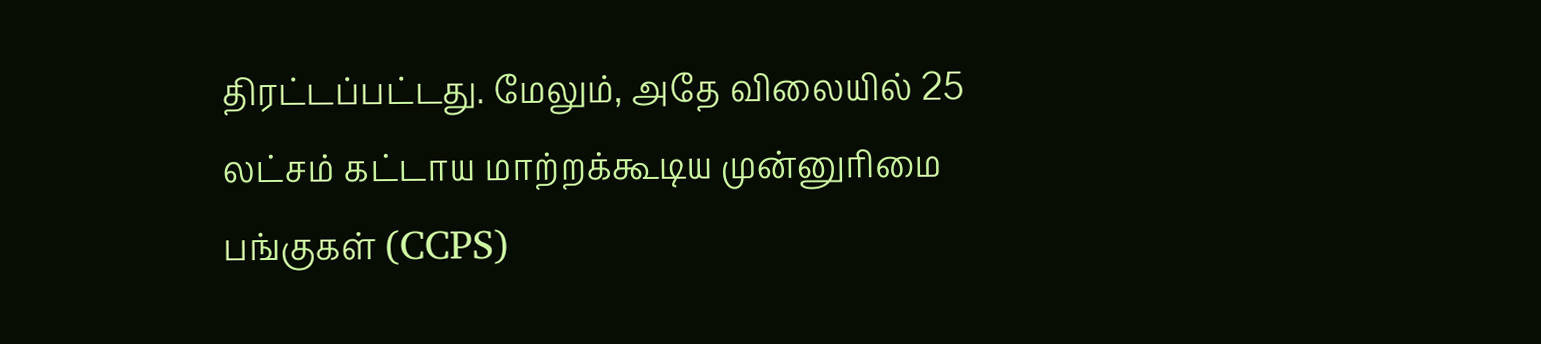திரட்டப்பட்டது. மேலும், அதே விலையில் 25 லட்சம் கட்டாய மாற்றக்கூடிய முன்னுரிமை பங்குகள் (CCPS)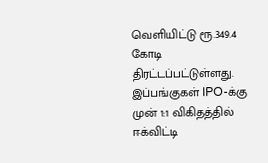வெளியிட்டு ரூ.349.4 கோடி திரட்டப்பட்டுள்ளது. இப்பங்குகள் IPO-க்கு முன் 1:1 விகிதத்தில் ஈக்விட்டி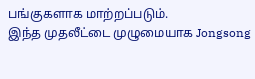பங்குகளாக மாற்றப்படும்.
இந்த முதலீட்டை முழுமையாக Jongsong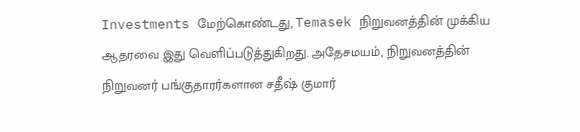Investments மேற்கொண்டது, Temasek நிறுவனத்தின் முக்கிய ஆதரவை இது வெளிப்படுத்துகிறது. அதேசமயம், நிறுவனத்தின் நிறுவனர் பங்குதாரர்களான சதீஷ் குமார்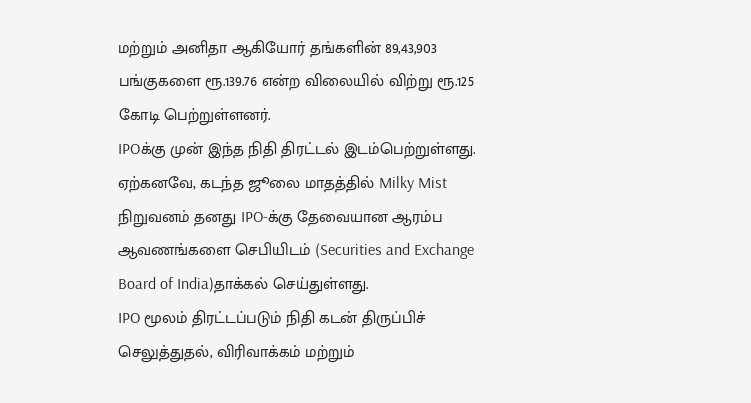மற்றும் அனிதா ஆகியோர் தங்களின் 89,43,903 பங்குகளை ரூ.139.76 என்ற விலையில் விற்று ரூ.125 கோடி பெற்றுள்ளனர்.
IPOக்கு முன் இந்த நிதி திரட்டல் இடம்பெற்றுள்ளது. ஏற்கனவே, கடந்த ஜூலை மாதத்தில் Milky Mist நிறுவனம் தனது IPO-க்கு தேவையான ஆரம்ப ஆவணங்களை செபியிடம் (Securities and Exchange Board of India)தாக்கல் செய்துள்ளது.
IPO மூலம் திரட்டப்படும் நிதி கடன் திருப்பிச் செலுத்துதல், விரிவாக்கம் மற்றும்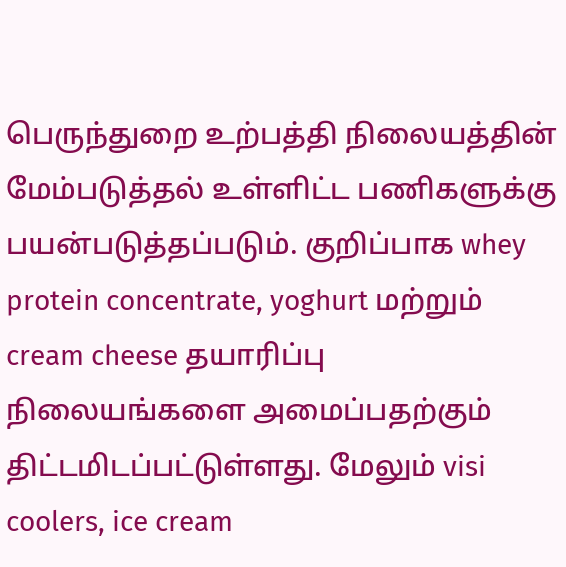பெருந்துறை உற்பத்தி நிலையத்தின் மேம்படுத்தல் உள்ளிட்ட பணிகளுக்கு பயன்படுத்தப்படும். குறிப்பாக whey protein concentrate, yoghurt மற்றும் cream cheese தயாரிப்பு நிலையங்களை அமைப்பதற்கும் திட்டமிடப்பட்டுள்ளது. மேலும் visi coolers, ice cream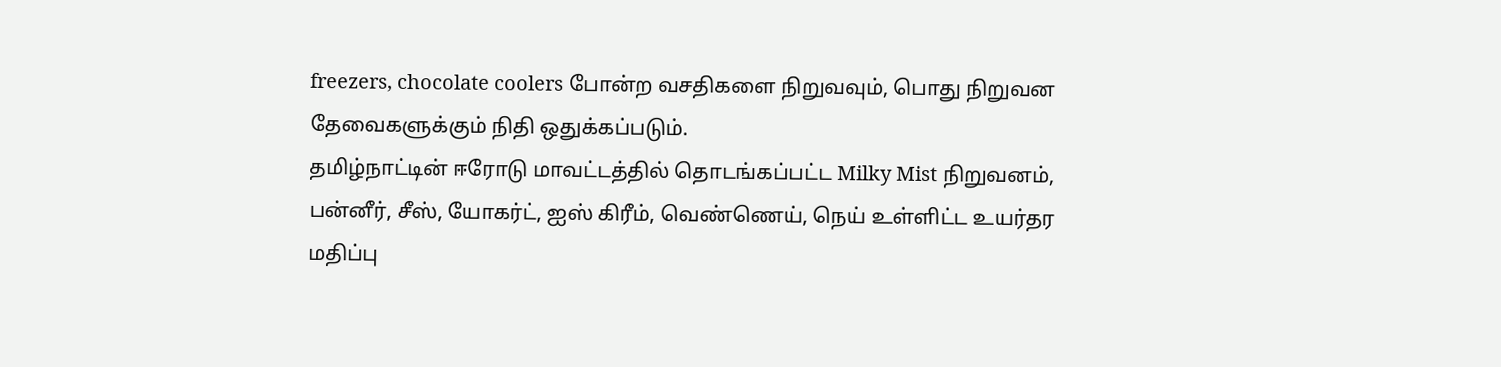freezers, chocolate coolers போன்ற வசதிகளை நிறுவவும், பொது நிறுவன தேவைகளுக்கும் நிதி ஒதுக்கப்படும்.
தமிழ்நாட்டின் ஈரோடு மாவட்டத்தில் தொடங்கப்பட்ட Milky Mist நிறுவனம், பன்னீர், சீஸ், யோகர்ட், ஐஸ் கிரீம், வெண்ணெய், நெய் உள்ளிட்ட உயர்தர மதிப்பு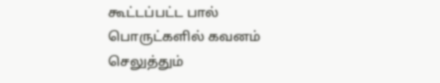கூட்டப்பட்ட பால் பொருட்களில் கவனம் செலுத்தும்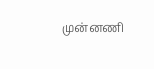முன்னணி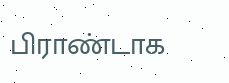பிராண்டாக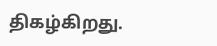திகழ்கிறது.